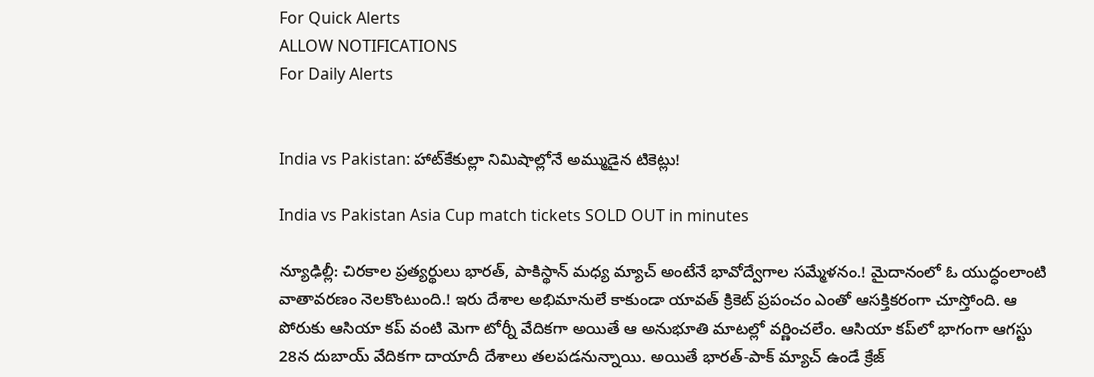For Quick Alerts
ALLOW NOTIFICATIONS
For Daily Alerts


India vs Pakistan: హాట్‌కేకుల్లా నిమిషాల్లోనే అమ్ముడైన టికెట్లు!

India vs Pakistan Asia Cup match tickets SOLD OUT in minutes

న్యూఢిల్లీ: చిరకాల ప్రత్యర్థులు భారత్, పాకిస్థాన్ మధ్య మ్యాచ్ అంటేనే భావోద్వేగాల సమ్మేళనం.! మైదానంలో ఓ యుద్ధంలాంటి వాతావరణం నెలకొంటుంది.! ఇరు దేశాల అభిమానులే కాకుండా యావత్‌ క్రికెట్ ప్రపంచం ఎంతో ఆసక్తికరంగా చూస్తోంది. ఆ పోరుకు ఆసియా కప్ వంటి మెగా టోర్నీ వేదికగా అయితే ఆ అనుభూతి మాటల్లో వర్ణించలేం. ఆసియా కప్‌లో భాగంగా ఆగస్టు 28న దుబాయ్ వేదికగా దాయాదీ దేశాలు తలపడనున్నాయి. అయితే భారత్-పాక్ మ్యాచ్ ఉండే క్రేజ్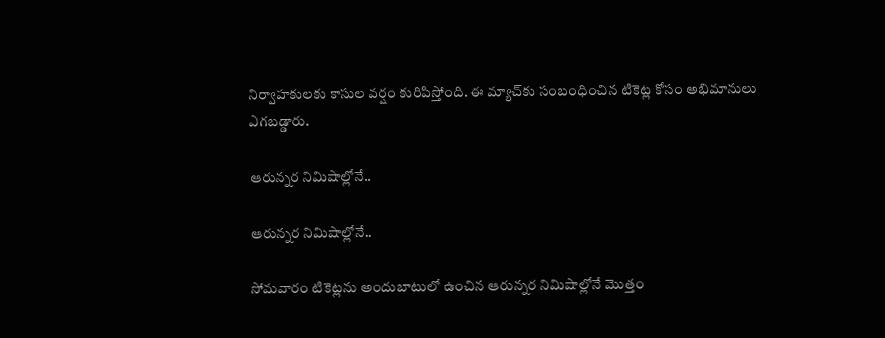నిర్వాహకులకు కాసుల వర్షం కురిపిస్తోంది. ఈ మ్యాచ్‌కు సంబంధించిన టికెట్ల కోసం అభిమానులు ఎగబడ్డారు.

ఆరున్నర నిమిషాల్లోనే..

ఆరున్నర నిమిషాల్లోనే..

సోమవారం టికెట్లను అందుబాటులో ఉంచిన ఆరున్నర నిమిషాల్లోనే మొత్తం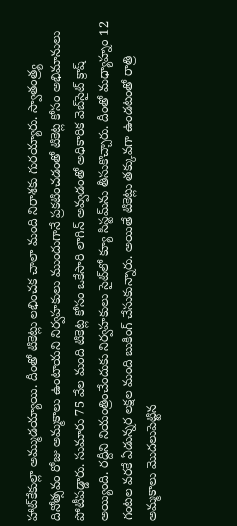హాట్‌కేకుల్లా అమ్ముడయ్యాయి. దీంతో టికెట్లు లభించక చాలా మంది నిరాశకు గురయ్యారు. స్వాతంత్ర్య దినోత్సవం రోజు అమ్మకాలు ఉంటాయని నిర్వహకులు ముందుగానే ప్రకటించడంతో టికెట్ల కోసం అభిమానులు పోటీపడ్డారు. సుమారు 75 వేల మంది టికెట్ల కోసం ఒకేసారి లాగిన్ అవ్వడంతో అధికారిక వెబ్‌సైట్ క్రాష్ అయ్యింది. రద్దీని నియంత్రించేందుకు నిర్వహకులు సైట్‌లో క్యూ సిస్టమ్‌ను తీసుకొచ్చారు. దీంతో మధ్యాహ్నం 12 గంటల వరకే ఏడున్నర లక్షల మంది బుకింగ్ చేసుకున్నారు. అయితే టికెట్లు తక్కువగా ఉండటంతో రాత్రి అమ్మకాలు మొదలుపెట్టిన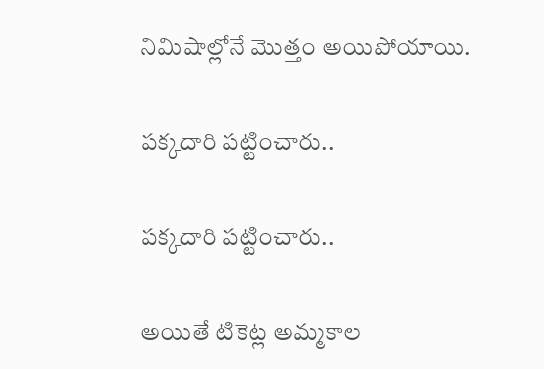నిమిషాల్లోనే మొత్తం అయిపోయాయి.

పక్కదారి పట్టించారు..

పక్కదారి పట్టించారు..

అయితే టికెట్ల అమ్మకాల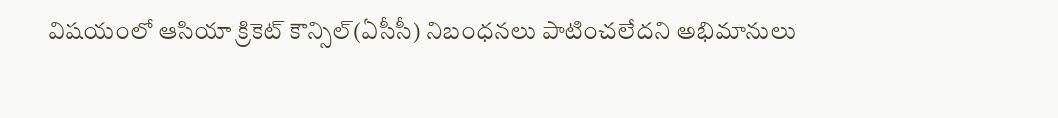విషయంలో ఆసియా క్రికెట్ కౌన్సిల్(ఏసీసీ) నిబంధనలు పాటించలేదని అభిమానులు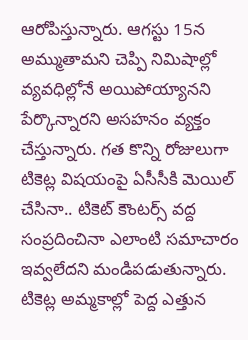ఆరోపిస్తున్నారు. ఆగస్టు 15న అమ్ముతామని చెప్పి నిమిషాల్లో వ్యవధిల్లోనే అయిపోయ్యానని పేర్కొన్నారని అసహనం వ్యక్తం చేస్తున్నారు. గత కొన్ని రోజులుగా టికెట్ల విషయంపై ఏసీసీకి మెయిల్ చేసినా.. టికెట్ కౌంటర్స్ వద్ద సంప్రదించినా ఎలాంటి సమాచారం ఇవ్వలేదని మండిపడుతున్నారు. టికెట్ల అమ్మకాల్లో పెద్ద ఎత్తున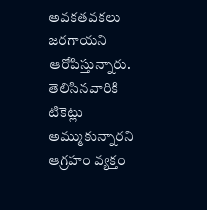అవకతవకలు జరగాయని ఆరోపిస్తున్నారు. తెలిసినవారికి టికెట్లు అమ్ముకున్నారని ఆగ్రహం వ్యక్తం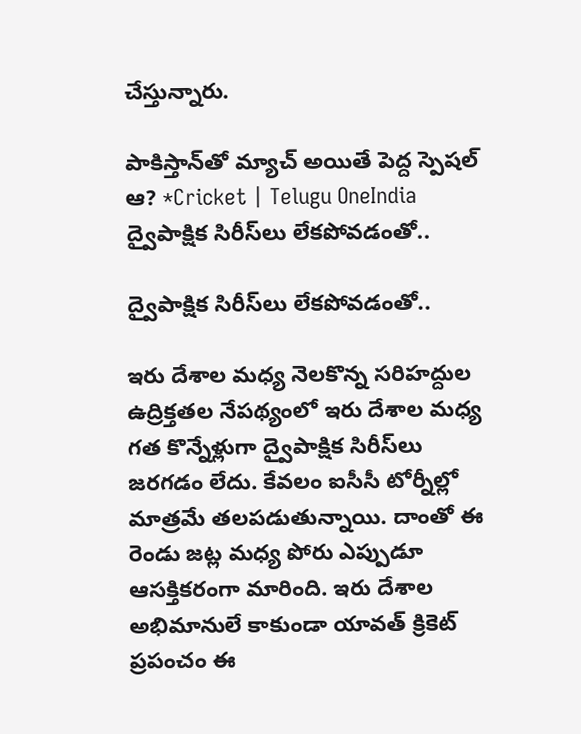చేస్తున్నారు.

పాకిస్తాన్‌‌తో మ్యాచ్‌ అయితే పెద్ద స్పెషల్ ఆ? *Cricket | Telugu OneIndia
ద్వైపాక్షిక సిరీస్‌లు లేకపోవడంతో..

ద్వైపాక్షిక సిరీస్‌లు లేకపోవడంతో..

ఇరు దేశాల మధ్య నెలకొన్న సరిహద్దుల ఉద్రిక్తతల నేపథ్యంలో ఇరు దేశాల మధ్య గత కొన్నేళ్లుగా ద్వైపాక్షిక సిరీస్‌లు జరగడం లేదు. కేవలం ఐసీసీ టోర్నీల్లో మాత్రమే తలపడుతున్నాయి. దాంతో ఈ రెండు జట్ల మధ్య పోరు ఎప్పుడూ ఆసక్తికరంగా మారింది. ఇరు దేశాల అభిమానులే కాకుండా యావత్ క్రికెట్ ప్రపంచం ఈ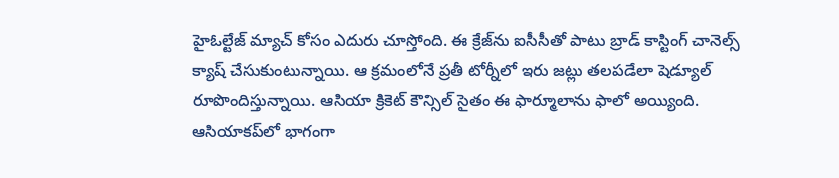హైఓల్టేజ్ మ్యాచ్ కోసం ఎదురు చూస్తోంది. ఈ క్రేజ్‌ను ఐసీసీతో పాటు బ్రాడ్ కాస్టింగ్ చానెల్స్ క్యాష్ చేసుకుంటున్నాయి. ఆ క్రమంలోనే ప్రతీ టోర్నీలో ఇరు జట్లు తలపడేలా షెడ్యూల్ రూపొందిస్తున్నాయి. ఆసియా క్రికెట్ కౌన్సిల్ సైతం ఈ ఫార్మూలాను ఫాలో అయ్యింది. ఆసియాకప్‌లో భాగంగా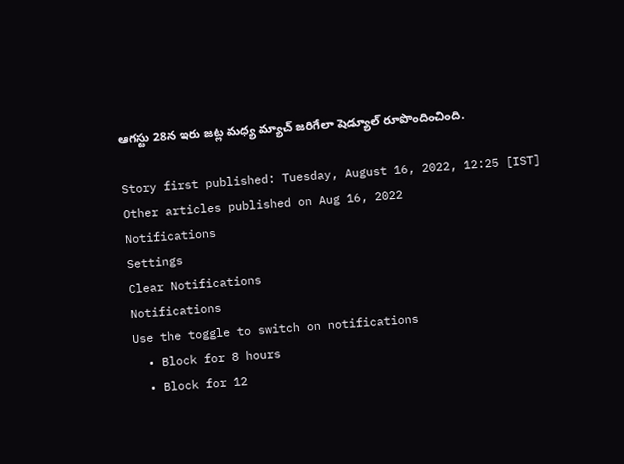ఆగస్టు 28న ఇరు జట్ల మధ్య మ్యాచ్ జరిగేలా షెడ్యూల్ రూపొందించింది.

Story first published: Tuesday, August 16, 2022, 12:25 [IST]
Other articles published on Aug 16, 2022
Notifications
Settings
Clear Notifications
Notifications
Use the toggle to switch on notifications
  • Block for 8 hours
  • Block for 12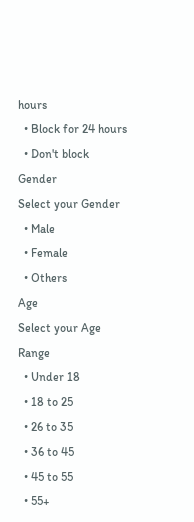hours
  • Block for 24 hours
  • Don't block
Gender
Select your Gender
  • Male
  • Female
  • Others
Age
Select your Age Range
  • Under 18
  • 18 to 25
  • 26 to 35
  • 36 to 45
  • 45 to 55
  • 55+